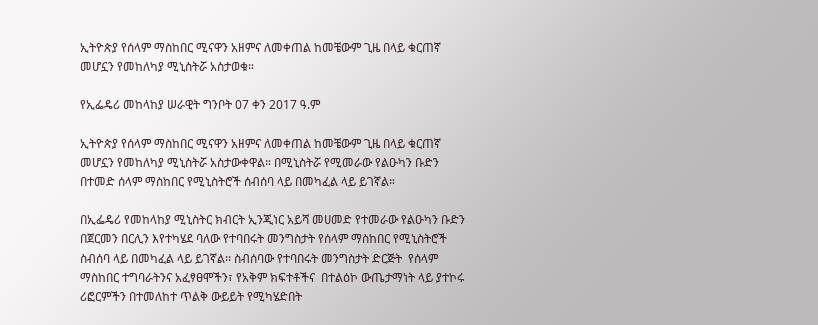ኢትዮጵያ የሰላም ማስከበር ሚናዋን አዘምና ለመቀጠል ከመቼውም ጊዜ በላይ ቁርጠኛ መሆኗን የመከለካያ ሚኒስትሯ አስታወቁ።

የኢፌዴሪ መከላከያ ሠራዊት ግንቦት 07 ቀን 2017 ዓ.ም

ኢትዮጵያ የሰላም ማስከበር ሚናዋን አዘምና ለመቀጠል ከመቼውም ጊዜ በላይ ቁርጠኛ መሆኗን የመከለካያ ሚኒስትሯ አስታውቀዋል። በሚኒስትሯ የሚመራው የልዑካን ቡድን በተመድ ሰላም ማስከበር የሚኒስትሮች ሰብሰባ ላይ በመካፈል ላይ ይገኛል።

በኢፌዴሪ የመከላከያ ሚኒስትር ክብርት ኢንጂነር አይሻ መሀመድ የተመራው የልዑካን ቡድን በጀርመን በርሊን እየተካሄደ ባለው የተባበሩት መንግስታት የሰላም ማስከበር የሚኒስትሮች ስብሰባ ላይ በመካፈል ላይ ይገኛል፡፡ ስብሰባው የተባበሩት መንግስታት ድርጅት  የሰላም ማስከበር ተግባራትንና አፈፃፀሞችን፣ የአቅም ክፍተቶችና  በተልዕኮ ውጤታማነት ላይ ያተኮሩ ሪፎርምችን በተመለከተ ጥልቅ ውይይት የሚካሄድበት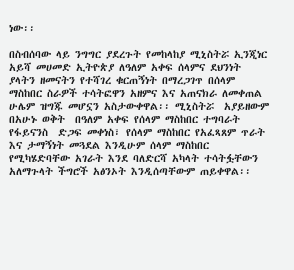ነው፡፡

በስብሰባው ላይ ንግግር ያደረጉት የመከላከያ ሚኒስትሯ ኢንጂነር አይሻ መሀመድ ኢትዮጵያ ለዓለም አቀፍ ሰላምና ደህንነት  ያላትን ዘመናትን የተሻገረ ቁርጠኝነት በማረጋገጥ በሰላም ማስከበር ስራዎች ተሳትፎዋን አዘምና እና አጠናክራ ለመቀጠል  ሁሌም ዝግጁ መሆኗን አስታውቀዋል፡፡ ሚኒስትሯ  አያይዘውም  በአሁኑ ወቅት  በዓለም አቀፍ የሰላም ማስከበር ተግባራት የፋይናንስ  ድጋፍ መቀነስ፣ የሰላም ማስከበር የአፈጻጸም ጥራት እና ታማኝነት መጓደል እንዲሁም ሰላም ማስከበር የሚካሄድባቸው አገራት እንደ ባለድርሻ አካላት ተሳትፏቸውን አለማጉላት ችግሮች አፅንኦት እንዲሰጣቸውም ጠይቀዋል፡፡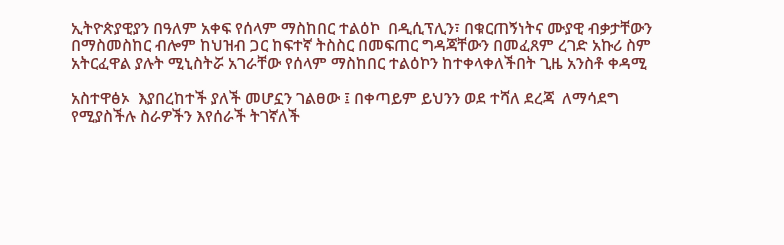ኢትዮጵያዊያን በዓለም አቀፍ የሰላም ማስከበር ተልዕኮ  በዲሲፕሊን፣ በቁርጠኝነትና ሙያዊ ብቃታቸውን በማስመስከር ብሎም ከህዝብ ጋር ከፍተኛ ትስስር በመፍጠር ግዳጃቸውን በመፈጸም ረገድ አኩሪ ስም አትርፈዋል ያሉት ሚኒስትሯ አገራቸው የሰላም ማስከበር ተልዕኮን ከተቀላቀለችበት ጊዜ አንስቶ ቀዳሚ

አስተዋፅኦ  እያበረከተች ያለች መሆኗን ገልፀው ፤ በቀጣይም ይህንን ወደ ተሻለ ደረጃ  ለማሳደግ የሚያስችሉ ስራዎችን እየሰራች ትገኛለች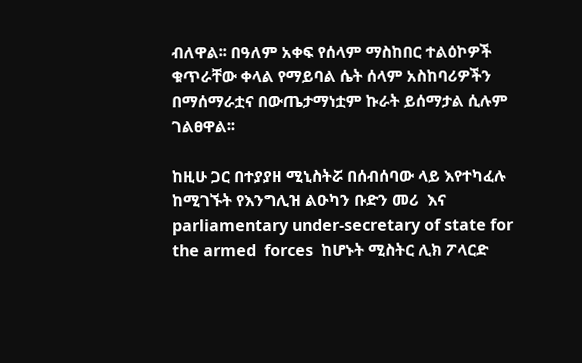ብለዋል፡፡ በዓለም አቀፍ የሰላም ማስከበር ተልዕኮዎች ቁጥራቸው ቀላል የማይባል ሴት ሰላም አስከባሪዎችን በማሰማራቷና በውጤታማነቷም ኩራት ይሰማታል ሲሉም ገልፀዋል፡፡

ከዚሁ ጋር በተያያዘ ሚኒስትሯ በሰብሰባው ላይ እየተካፈሉ ከሚገኙት የእንግሊዝ ልዑካን ቡድን መሪ  እና parliamentary under-secretary of state for the armed  forces  ከሆኑት ሚስትር ሊክ ፖላርድ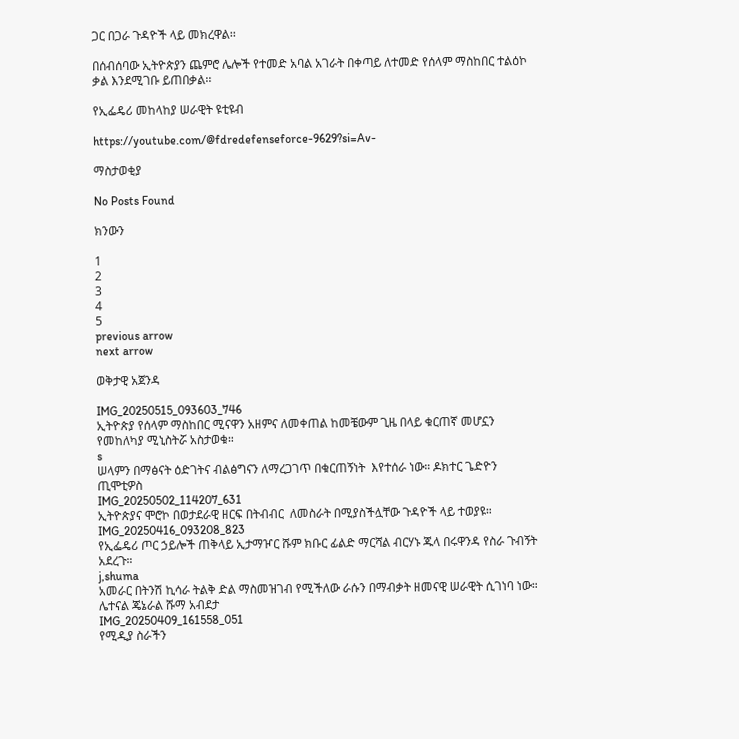ጋር በጋራ ጉዳዮች ላይ መክረዋል፡፡

በሰብሰባው ኢትዮጵያን ጨምሮ ሌሎች የተመድ አባል አገራት በቀጣይ ለተመድ የሰላም ማስከበር ተልዕኮ ቃል እንደሚገቡ ይጠበቃል፡፡

የኢፌዴሪ መከላከያ ሠራዊት ዩቲዩብ

https://youtube.com/@fdredefenseforce-9629?si=Av-

ማስታወቂያ

No Posts Found

ክንውን

1
2
3
4
5
previous arrow
next arrow

ወቅታዊ አጀንዳ

IMG_20250515_093603_746
ኢትዮጵያ የሰላም ማስከበር ሚናዋን አዘምና ለመቀጠል ከመቼውም ጊዜ በላይ ቁርጠኛ መሆኗን የመከለካያ ሚኒስትሯ አስታወቁ።
s
ሠላምን በማፅናት ዕድገትና ብልፅግናን ለማረጋገጥ በቁርጠኝነት  እየተሰራ ነው። ዶክተር ጌድዮን ጢሞቲዎስ
IMG_20250502_114207_631
ኢትዮጵያና ሞሮኮ በወታደራዊ ዘርፍ በትብብር  ለመስራት በሚያስችሏቸው ጉዳዮች ላይ ተወያዩ።
IMG_20250416_093208_823
የኢፌዴሪ ጦር ኃይሎች ጠቅላይ ኢታማዦር ሹም ክቡር ፊልድ ማርሻል ብርሃኑ ጁላ በሩዋንዳ የስራ ጉብኝት አደረጉ።
j,shuma
አመራር በትንሽ ኪሳራ ትልቅ ድል ማስመዝገብ የሚችለው ራሱን በማብቃት ዘመናዊ ሠራዊት ሲገነባ ነው። ሌተናል ጄኔራል ሹማ አብደታ
IMG_20250409_161558_051
የሚዲያ ስራችን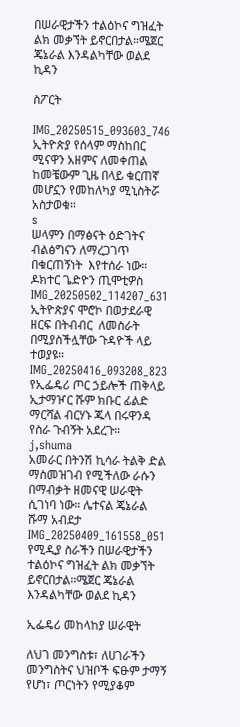በሠራዊታችን ተልዕኮና ግዝፈት ልክ መቃኘት ይኖርበታል።ሜጀር ጄኔራል እንዳልካቸው ወልደ ኪዳን

ስፖርት

IMG_20250515_093603_746
ኢትዮጵያ የሰላም ማስከበር ሚናዋን አዘምና ለመቀጠል ከመቼውም ጊዜ በላይ ቁርጠኛ መሆኗን የመከለካያ ሚኒስትሯ አስታወቁ።
s
ሠላምን በማፅናት ዕድገትና ብልፅግናን ለማረጋገጥ በቁርጠኝነት  እየተሰራ ነው። ዶክተር ጌድዮን ጢሞቲዎስ
IMG_20250502_114207_631
ኢትዮጵያና ሞሮኮ በወታደራዊ ዘርፍ በትብብር  ለመስራት በሚያስችሏቸው ጉዳዮች ላይ ተወያዩ።
IMG_20250416_093208_823
የኢፌዴሪ ጦር ኃይሎች ጠቅላይ ኢታማዦር ሹም ክቡር ፊልድ ማርሻል ብርሃኑ ጁላ በሩዋንዳ የስራ ጉብኝት አደረጉ።
j,shuma
አመራር በትንሽ ኪሳራ ትልቅ ድል ማስመዝገብ የሚችለው ራሱን በማብቃት ዘመናዊ ሠራዊት ሲገነባ ነው። ሌተናል ጄኔራል ሹማ አብደታ
IMG_20250409_161558_051
የሚዲያ ስራችን በሠራዊታችን ተልዕኮና ግዝፈት ልክ መቃኘት ይኖርበታል።ሜጀር ጄኔራል እንዳልካቸው ወልደ ኪዳን

ኢፌዴሪ መከላከያ ሠራዊት

ለህገ መንግስቱ፣ ለሀገራችን መንግስትና ህዝቦች ፍፁም ታማኝ የሆነ፣ ጦርነትን የሚያቆም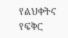የልህቀትና የፍቅር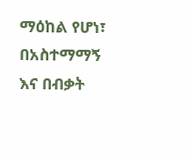ማዕከል የሆነ፣ በአስተማማኝ እና በብቃት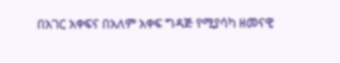በአገር አቀፍና በአለም አቀፍ ግዳጅ የሚያሳካ ዘመናዊ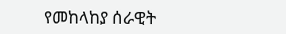የመከላከያ ሰራዊት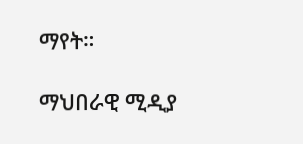ማየት።

ማህበራዊ ሚዲያ